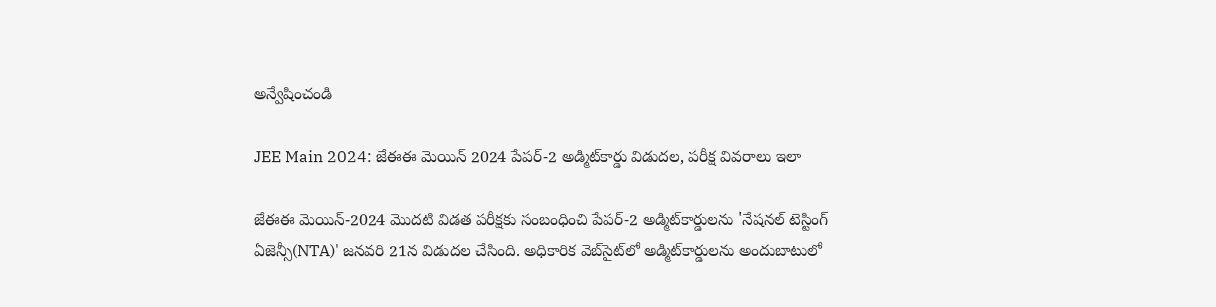అన్వేషించండి

JEE Main 2024: జేఈఈ మెయిన్‌ 2024 పేపర్-2 అడ్మిట్‌కార్డు విడుదల, పరీక్ష వివరాలు ఇలా

జేఈఈ మెయిన్-2024 మొదటి విడత పరీక్షకు సంబంధించి పేపర్-2 అడ్మిట్‌కార్డులను 'నేషనల్ టెస్టింగ్ ఏజెన్సీ(NTA)' జనవరి 21న విడుదల చేసింది. అధికారిక వెబ్‌సైట్‌లో అడ్మిట్‌కార్డులను అందుబాటులో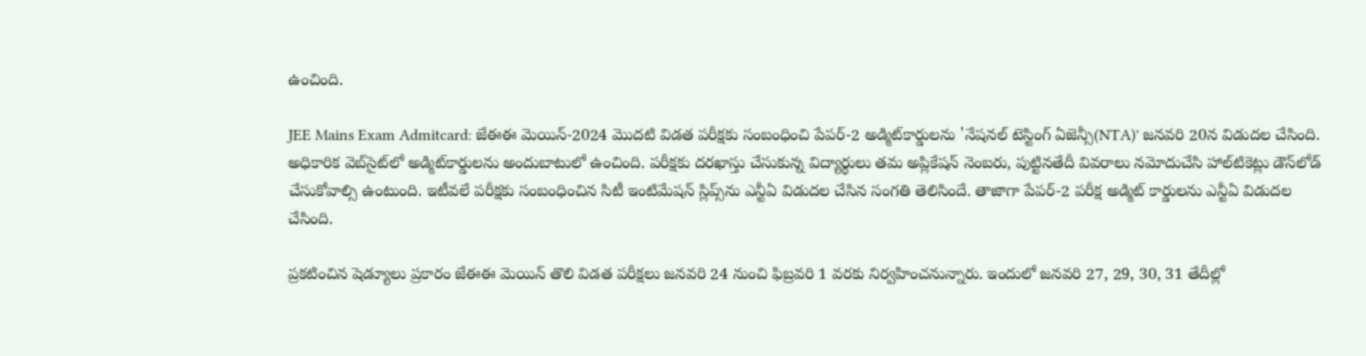ఉంచింది.

JEE Mains Exam Admitcard: జేఈఈ మెయిన్-2024 మొదటి విడత పరీక్షకు సంబంధించి పేపర్-2 అడ్మిట్‌కార్డులను 'నేషనల్ టెస్టింగ్ ఏజెన్సీ(NTA)' జనవరి 20న విడుదల చేసింది. అధికారిక వెబ్‌సైట్‌లో అడ్మిట్‌కార్డులను అందుబాటులో ఉంచింది. పరీక్షకు దరఖాస్తు చేసుకున్న విద్యార్థులు తమ అప్లికేషన్ నెంబరు, పుట్టినతేదీ వివరాలు నమోదుచేసి హాల్‌టికెట్లు డౌన్‌లోడ్ చేసుకోవాల్సి ఉంటుంది. ఇటీవలే పరీక్షకు సంబంధించిన సిటీ ఇంటిమేషన్ స్లిప్స్‌ను ఎన్టీఏ విడుదల చేసిన సంగతి తెలిసిందే. తాజాగా పేపర్-2 పరీక్ష అడ్మిట్ కార్డులను ఎన్టీఏ విడుదల చేసింది.

ప్రకటించిన షెడ్యూలు ప్రకారం జేఈఈ మెయిన్ తొలి విడత పరీక్షలు జనవరి 24 నుంచి ఫిబ్రవరి 1 వరకు నిర్వహించనున్నారు. ఇందులో జనవరి 27, 29, 30, 31 తేదీల్లో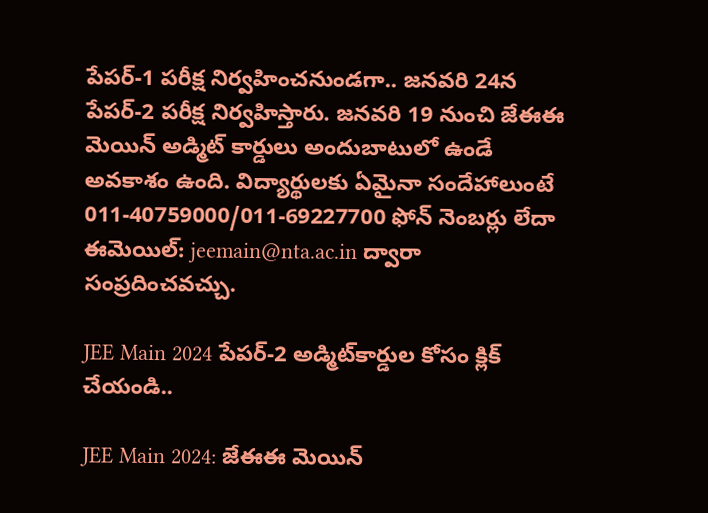పేపర్-1 పరీక్ష నిర్వహించనుండగా.. జనవరి 24న పేపర్-2 పరీక్ష నిర్వహిస్తారు. జనవరి 19 నుంచి జేఈఈ మెయిన్ అడ్మిట్ కార్డులు అందుబాటులో ఉండే అవకాశం ఉంది. విద్యార్థులకు ఏమైనా సందేహాలుంటే 011-40759000/011-69227700 ఫోన్ నెంబర్లు లేదా ఈమెయిల్: jeemain@nta.ac.in ద్వారా సంప్రదించవచ్చు.

JEE Main 2024 పేపర్-2 అడ్మిట్‌కార్డుల కోసం క్లిక్ చేయండి..

JEE Main 2024: జేఈఈ మెయిన్‌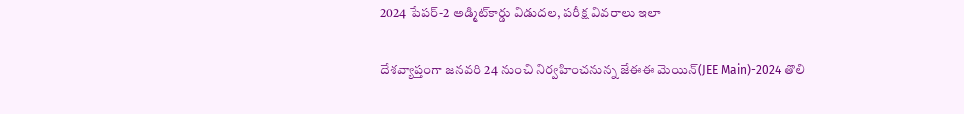2024 పేపర్-2 అడ్మిట్‌కార్డు విడుదల, పరీక్ష వివరాలు ఇలా

దేశవ్యాప్తంగా జనవరి 24 నుంచి నిర్వహించనున్న జేఈఈ మెయిన్‌(JEE Main)-2024 తొలి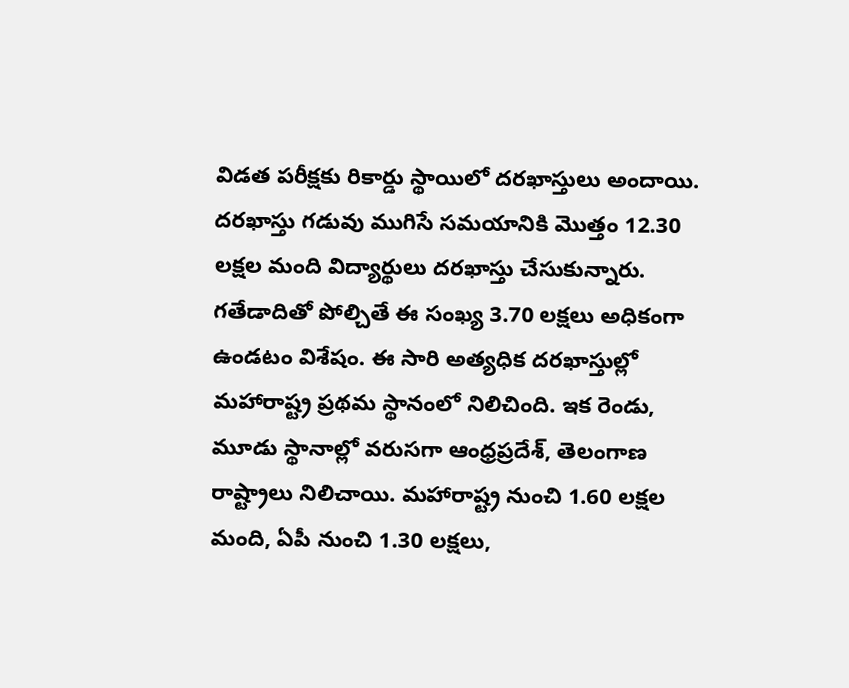విడత పరీక్షకు రికార్డు స్థాయిలో దరఖాస్తులు అందాయి. దరఖాస్తు గడువు ముగిసే సమయానికి మొత్తం 12.30 లక్షల మంది విద్యార్థులు దరఖాస్తు చేసుకున్నారు. గతేడాదితో పోల్చితే ఈ సంఖ్య 3.70 లక్షలు అధికంగా ఉండటం విశేషం. ఈ సారి అత్యధిక దరఖాస్తుల్లో మహారాష్ట్ర ప్రథమ స్థానంలో నిలిచింది. ఇక రెండు, మూడు స్థానాల్లో వరుసగా ఆంధ్రప్రదేశ్‌, తెలంగాణ రాష్ట్రాలు నిలిచాయి. మహారాష్ట్ర నుంచి 1.60 లక్షల మంది, ఏపీ నుంచి 1.30 లక్షలు,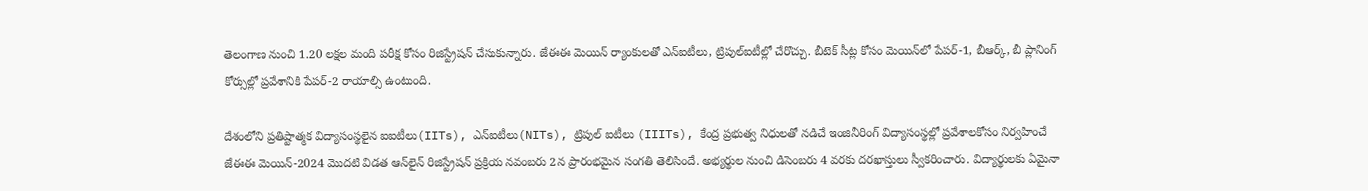తెలంగాణ నుంచి 1.20 లక్షల మంది పరీక్ష కోసం రిజిస్ట్రేషన్‌ చేసుకున్నారు. జేఈఈ మెయిన్‌ ర్యాంకులతో ఎన్‌ఐటీలు, ట్రిపుల్‌ఐటీల్లో చేరొచ్చు. బీటెక్‌ సీట్ల కోసం మెయిన్‌లో పేపర్‌-1, బీఆర్క్‌, బీ ప్లానింగ్‌ కోర్సుల్లో ప్రవేశానికి పేపర్‌-2 రాయాల్సి ఉంటుంది.

దేశంలోని ప్రతిష్టాత్మక విద్యాసంస్థలైన ఐఐటీలు(IITs), ఎన్‌ఐటీలు(NITs), ట్రిపుల్‌ ఐటీలు (IIITs), కేంద్ర ప్రభుత్వ నిధులతో నడిచే ఇంజినీరింగ్‌ విద్యాసంస్థల్లో ప్రవేశాలకోసం నిర్వహించే జేఈఈ మెయిన్-2024 మొదటి విడత ఆన్‌లైన్ రిజిస్ట్రేషన్ ప్రక్రియ నవంబరు 2న ప్రారంభమైన సంగతి తెలిసిందే. అభ్యర్థుల నుంచి డిసెంబరు 4 వరకు దరఖాస్తులు స్వీకరించారు. విద్యార్థులకు ఏమైనా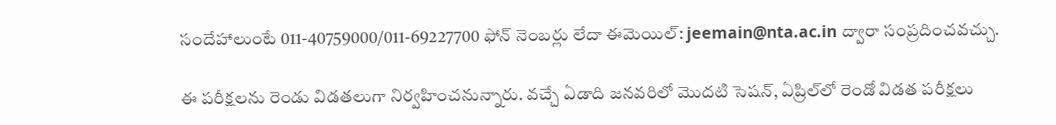సందేహాలుంటే 011-40759000/011-69227700 ఫోన్ నెంబర్లు లేదా ఈమెయిల్: jeemain@nta.ac.in ద్వారా సంప్రదించవచ్చు.

ఈ పరీక్షలను రెండు విడతలుగా నిర్వహించనున్నారు. వచ్చే ఏడాది జనవరిలో మొదటి సెషన్‌, ఏప్రిల్‌లో రెండో విడత పరీక్షలు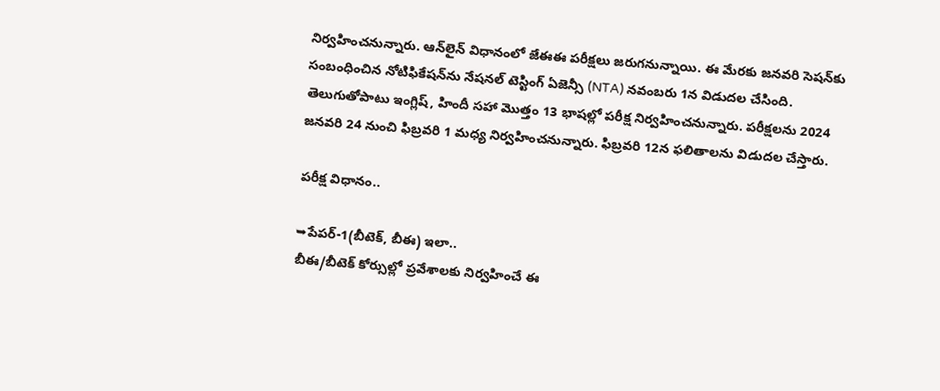నిర్వహించనున్నారు. ఆన్‌లైన్‌ విధానంలో జేఈఈ పరీక్షలు జరుగనున్నాయి. ఈ మేరకు జనవరి సెషన్‌కు సంబంధించిన నోటిఫికేషన్‌ను నేషనల్‌ టెస్టింగ్‌ ఏజెన్సీ (NTA) నవంబరు 1న విడుదల చేసింది. తెలుగుతోపాటు ఇంగ్లిష్‌, హిందీ సహా మొత్తం 13 భాషల్లో పరీక్ష నిర్వహించనున్నారు. పరీక్షలను 2024 జనవరి 24 నుంచి ఫిబ్రవరి 1 మధ్య నిర్వహించనున్నారు. ఫిబ్రవరి 12న ఫలితాలను విడుదల చేస్తారు.

పరీక్ష విధానం..

➥పేపర్‌-1(బీటెక్, బీఈ) ఇలా..
బీఈ/బీటెక్‌ కోర్సుల్లో ప్రవేశాలకు నిర్వహించే ఈ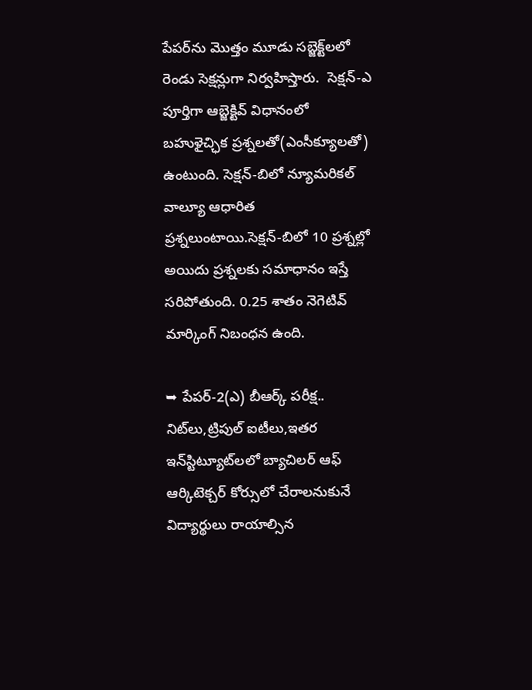పేపర్‌ను మొత్తం మూడు సబ్జెక్ట్‌లలో రెండు సెక్షన్లుగా నిర్వహిస్తారు.  సెక్షన్‌-ఎ పూర్తిగా ఆబ్జెక్టివ్‌ విధానంలో బహుళైచ్ఛిక ప్రశ్నలతో(ఎంసీక్యూలతో) ఉంటుంది. సెక్షన్‌-బిలో న్యూమరికల్‌ వాల్యూ ఆధారిత ప్రశ్నలుంటాయి.సెక్షన్‌-బిలో 10 ప్రశ్నల్లో అయిదు ప్రశ్నలకు సమాధానం ఇస్తే సరిపోతుంది. 0.25 శాతం నెగెటివ్‌ మార్కింగ్‌ నిబంధన ఉంది.

➥ పేపర్‌-2(ఎ) బీఆర్క్‌ పరీక్ష..
నిట్‌లు,ట్రిపుల్‌ ఐటీలు,ఇతర ఇన్‌స్టిట్యూట్‌లలో బ్యాచిలర్‌ ఆఫ్‌ ఆర్కిటెక్చర్‌ కోర్సులో చేరాలనుకునే విద్యార్థులు రాయాల్సిన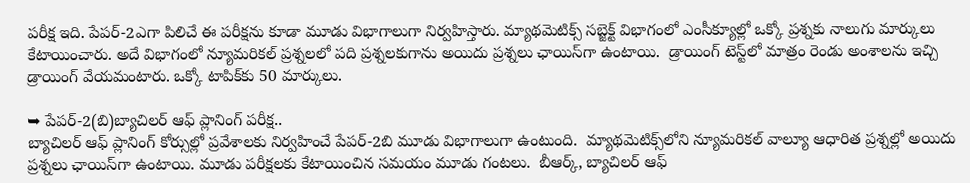పరీక్ష ఇది. పేపర్‌-2ఎగా పిలిచే ఈ పరీక్షను కూడా మూడు విభాగాలుగా నిర్వహిస్తారు. మ్యాథమెటిక్స్‌ సబ్జెక్ట్‌ విభాగంలో ఎంసీక్యూల్లో ఒక్కో ప్రశ్నకు నాలుగు మార్కులు కేటాయించారు. అదే విభాగంలో న్యూమరికల్‌ ప్రశ్నలలో పది ప్రశ్నలకుగాను అయిదు ప్రశ్నలు ఛాయిస్‌గా ఉంటాయి.  డ్రాయింగ్‌ టెస్ట్‌లో మాత్రం రెండు అంశాలను ఇచ్చి డ్రాయింగ్‌ వేయమంటారు. ఒక్కో టాపిక్‌కు 50 మార్కులు.

➥ పేపర్‌-2(బి)బ్యాచిలర్‌ ఆఫ్‌ ప్లానింగ్‌ పరీక్ష..
బ్యాచిలర్‌ ఆఫ్‌ ప్లానింగ్‌ కోర్సుల్లో ప్రవేశాలకు నిర్వహించే పేపర్‌-2బి మూడు విభాగాలుగా ఉంటుంది.  మ్యాథమెటిక్స్‌లోని న్యూమరికల్‌ వాల్యూ ఆధారిత ప్రశ్నల్లో అయిదు ప్రశ్నలు ఛాయిస్‌గా ఉంటాయి. మూడు పరీక్షలకు కేటాయించిన సమయం మూడు గంటలు.  బీఆర్క్, బ్యాచిలర్‌ ఆఫ్‌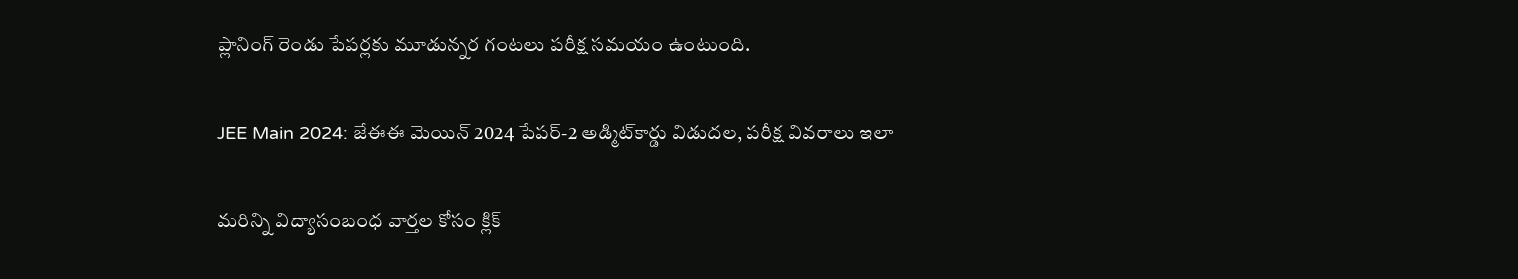ప్లానింగ్‌ రెండు పేపర్లకు మూడున్నర గంటలు పరీక్ష సమయం ఉంటుంది.

JEE Main 2024: జేఈఈ మెయిన్‌ 2024 పేపర్-2 అడ్మిట్‌కార్డు విడుదల, పరీక్ష వివరాలు ఇలా

మరిన్ని విద్యాసంబంధ వార్తల కోసం క్లిక్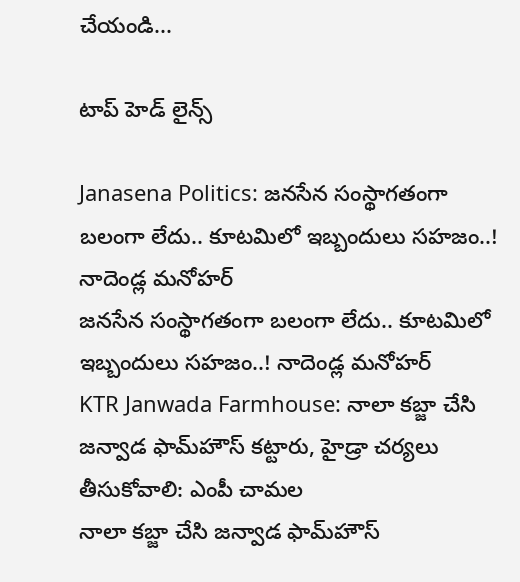చేయండి...

టాప్ హెడ్ లైన్స్

Janasena Politics: జనసేన సంస్థాగతంగా బలంగా లేదు.. కూటమిలో ఇబ్బందులు సహజం..! నాదెండ్ల మనోహర్
జనసేన సంస్థాగతంగా బలంగా లేదు.. కూటమిలో ఇబ్బందులు సహజం..! నాదెండ్ల మనోహర్
KTR Janwada Farmhouse: నాలా కబ్జా చేసి జన్వాడ ఫామ్‌హౌస్‌ కట్టారు, హైడ్రా చర్యలు తీసుకోవాలి: ఎంపీ చామల
నాలా కబ్జా చేసి జన్వాడ ఫామ్‌హౌస్‌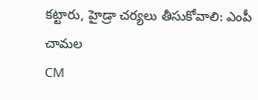కట్టారు, హైడ్రా చర్యలు తీసుకోవాలి: ఎంపీ చామల
CM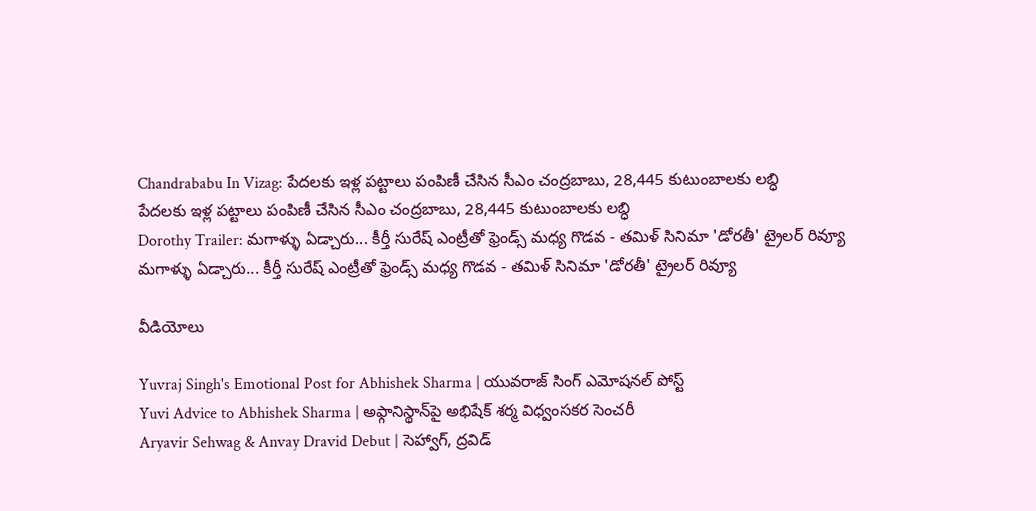Chandrababu In Vizag: పేదలకు ఇళ్ల పట్టాలు పంపిణీ చేసిన సీఎం చంద్రబాబు, 28,445 కుటుంబాలకు లబ్ధి
పేదలకు ఇళ్ల పట్టాలు పంపిణీ చేసిన సీఎం చంద్రబాబు, 28,445 కుటుంబాలకు లబ్ధి
Dorothy Trailer: మగాళ్ళు ఏడ్చారు... కీర్తీ సురేష్ ఎంట్రీతో ఫ్రెండ్స్ మధ్య గొడవ - తమిళ్ సినిమా 'డోరతీ' ట్రైలర్ రివ్యూ
మగాళ్ళు ఏడ్చారు... కీర్తీ సురేష్ ఎంట్రీతో ఫ్రెండ్స్ మధ్య గొడవ - తమిళ్ సినిమా 'డోరతీ' ట్రైలర్ రివ్యూ

వీడియోలు

Yuvraj Singh's Emotional Post for Abhishek Sharma | యువరాజ్ సింగ్ ఎమోషనల్ పోస్ట్
Yuvi Advice to Abhishek Sharma | అఫ్గానిస్థాన్‌పై అభిషేక్ శర్మ విధ్వంసకర సెంచరీ
Aryavir Sehwag & Anvay Dravid Debut | సెహ్వాగ్, ద్రవిడ్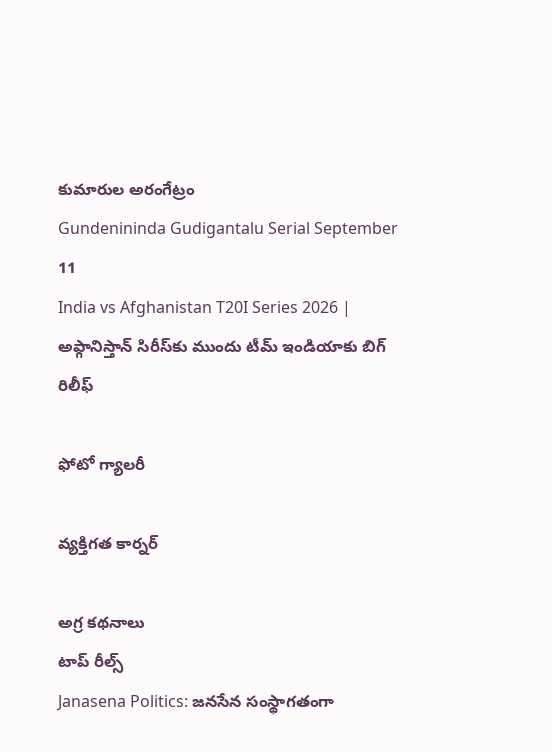కుమారుల అరంగేట్రం
Gundenininda Gudigantalu Serial September 11
India vs Afghanistan T20I Series 2026 | అఫ్గానిస్తాన్‌ సిరీస్‌కు ముందు టీమ్ ఇండియాకు బిగ్ రిలీఫ్

ఫోటో గ్యాలరీ

వ్యక్తిగత కార్నర్

అగ్ర కథనాలు
టాప్ రీల్స్
Janasena Politics: జనసేన సంస్థాగతంగా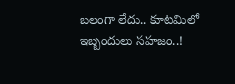బలంగా లేదు.. కూటమిలో ఇబ్బందులు సహజం..!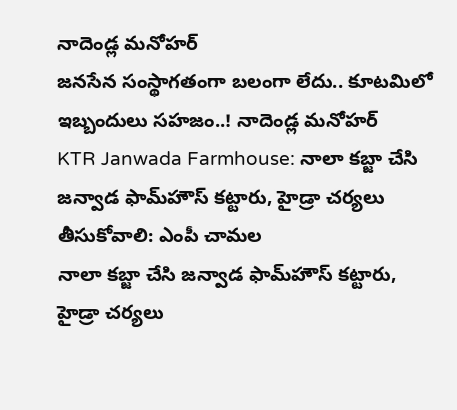నాదెండ్ల మనోహర్
జనసేన సంస్థాగతంగా బలంగా లేదు.. కూటమిలో ఇబ్బందులు సహజం..! నాదెండ్ల మనోహర్
KTR Janwada Farmhouse: నాలా కబ్జా చేసి జన్వాడ ఫామ్‌హౌస్‌ కట్టారు, హైడ్రా చర్యలు తీసుకోవాలి: ఎంపీ చామల
నాలా కబ్జా చేసి జన్వాడ ఫామ్‌హౌస్‌ కట్టారు, హైడ్రా చర్యలు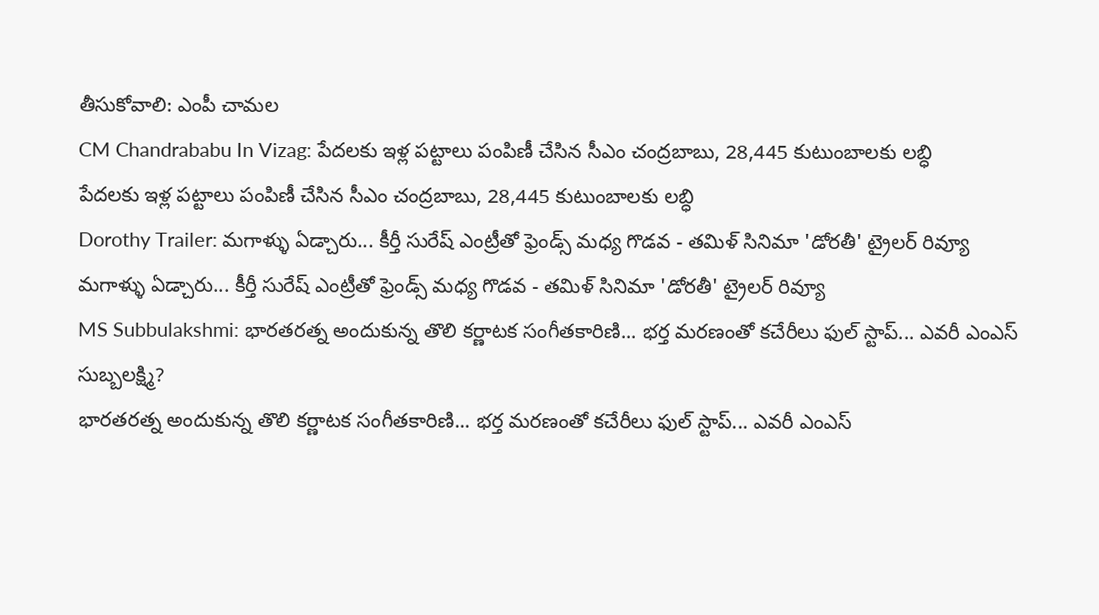తీసుకోవాలి: ఎంపీ చామల
CM Chandrababu In Vizag: పేదలకు ఇళ్ల పట్టాలు పంపిణీ చేసిన సీఎం చంద్రబాబు, 28,445 కుటుంబాలకు లబ్ధి
పేదలకు ఇళ్ల పట్టాలు పంపిణీ చేసిన సీఎం చంద్రబాబు, 28,445 కుటుంబాలకు లబ్ధి
Dorothy Trailer: మగాళ్ళు ఏడ్చారు... కీర్తీ సురేష్ ఎంట్రీతో ఫ్రెండ్స్ మధ్య గొడవ - తమిళ్ సినిమా 'డోరతీ' ట్రైలర్ రివ్యూ
మగాళ్ళు ఏడ్చారు... కీర్తీ సురేష్ ఎంట్రీతో ఫ్రెండ్స్ మధ్య గొడవ - తమిళ్ సినిమా 'డోరతీ' ట్రైలర్ రివ్యూ
MS Subbulakshmi: భారతరత్న అందుకున్న తొలి కర్ణాటక సంగీతకారిణి... భర్త మరణంతో కచేరీలు ఫుల్ స్టాప్... ఎవరీ ఎంఎస్ సుబ్బలక్ష్మి?
భారతరత్న అందుకున్న తొలి కర్ణాటక సంగీతకారిణి... భర్త మరణంతో కచేరీలు ఫుల్ స్టాప్... ఎవరీ ఎంఎస్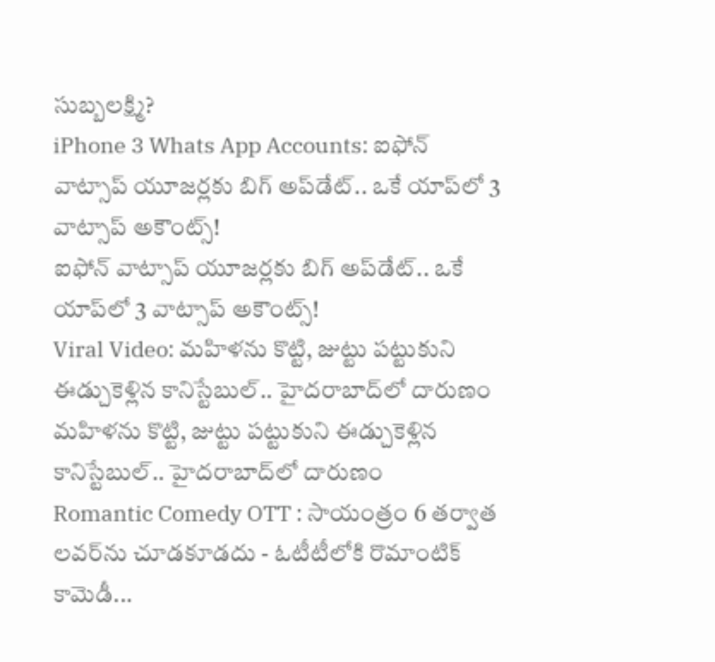సుబ్బలక్ష్మి?
iPhone 3 Whats App Accounts: ఐఫోన్ వాట్సాప్ యూజర్లకు బిగ్ అప్‌డేట్.. ఒకే యాప్‌లో 3 వాట్సాప్ అకౌంట్స్!
ఐఫోన్ వాట్సాప్ యూజర్లకు బిగ్ అప్‌డేట్.. ఒకే యాప్‌లో 3 వాట్సాప్ అకౌంట్స్!
Viral Video: మహిళను కొట్టి, జుట్టు పట్టుకుని ఈడ్చుకెళ్లిన కానిస్టేబుల్.. హైదరాబాద్‌లో దారుణం
మహిళను కొట్టి, జుట్టు పట్టుకుని ఈడ్చుకెళ్లిన కానిస్టేబుల్.. హైదరాబాద్‌లో దారుణం
Romantic Comedy OTT : సాయంత్రం 6 తర్వాత లవర్‌ను చూడకూడదు - ఓటీటీలోకి రొమాంటిక్ కామెడీ...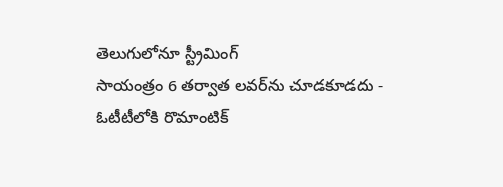తెలుగులోనూ స్ట్రీమింగ్
సాయంత్రం 6 తర్వాత లవర్‌ను చూడకూడదు - ఓటీటీలోకి రొమాంటిక్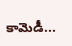కామెడీ...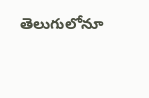తెలుగులోనూ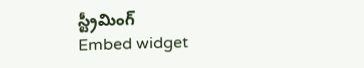స్ట్రీమింగ్
Embed widget